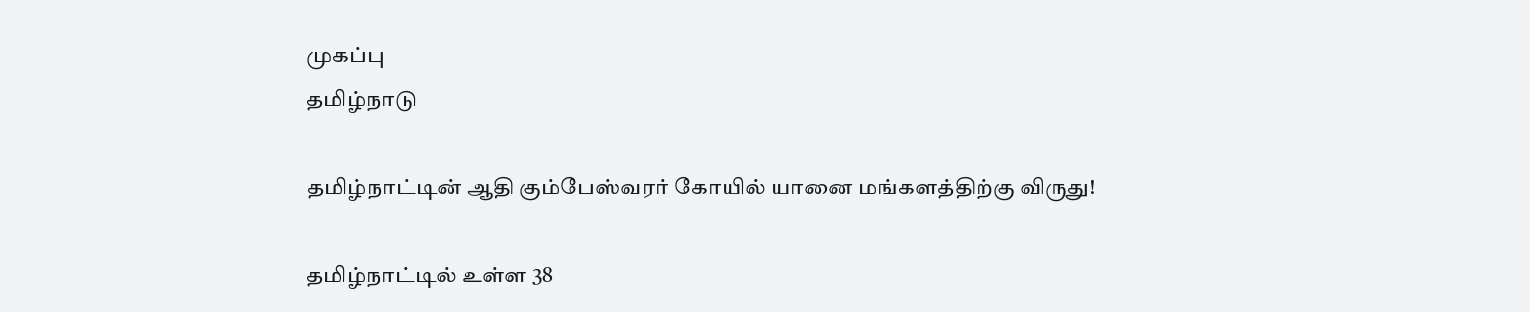முகப்பு
தமிழ்நாடு

தமிழ்நாட்டின் ஆதி கும்பேஸ்வரர் கோயில் யானை மங்களத்திற்கு விருது!

தமிழ்நாட்டில் உள்ள 38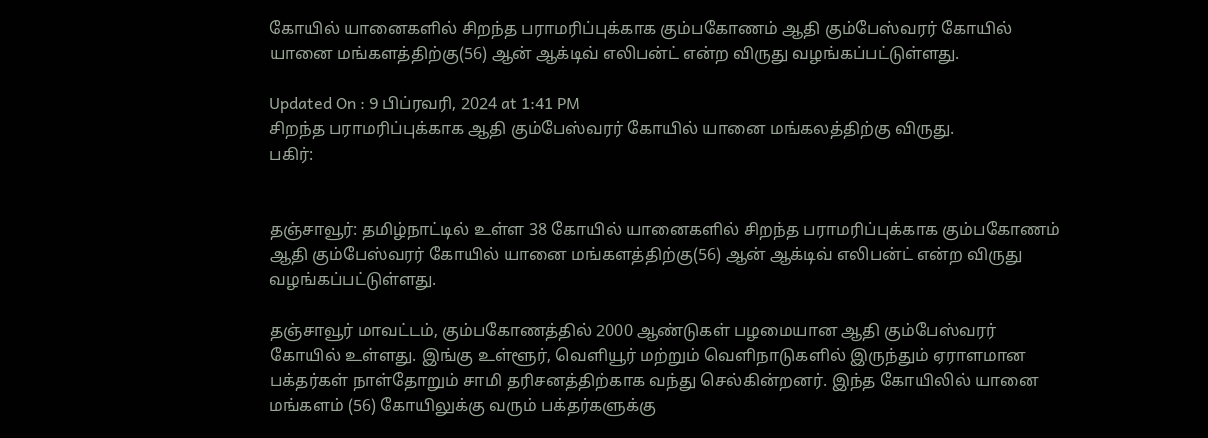கோயில் யானைகளில் சிறந்த பராமரிப்புக்காக கும்பகோணம் ஆதி கும்பேஸ்வரர் கோயில் யானை மங்களத்திற்கு(56) ஆன் ஆக்டிவ் எலிபன்ட் என்ற விருது வழங்கப்பட்டுள்ளது.

Updated On : 9 பிப்ரவரி, 2024 at 1:41 PM
சிறந்த பராமரிப்புக்காக ஆதி கும்பேஸ்வரர் கோயில் யானை மங்கலத்திற்கு விருது.
பகிர்:


தஞ்சாவூர்: தமிழ்நாட்டில் உள்ள 38 கோயில் யானைகளில் சிறந்த பராமரிப்புக்காக கும்பகோணம் ஆதி கும்பேஸ்வரர் கோயில் யானை மங்களத்திற்கு(56) ஆன் ஆக்டிவ் எலிபன்ட் என்ற விருது வழங்கப்பட்டுள்ளது.

தஞ்சாவூர் மாவட்டம், கும்பகோணத்தில் 2000 ஆண்டுகள் பழமையான ஆதி கும்பேஸ்வரர் கோயில் உள்ளது. இங்கு உள்ளூர், வெளியூர் மற்றும் வெளிநாடுகளில் இருந்தும் ஏராளமான பக்தர்கள் நாள்தோறும் சாமி தரிசனத்திற்காக வந்து செல்கின்றனர். இந்த கோயிலில் யானை மங்களம் (56) கோயிலுக்கு வரும் பக்தர்களுக்கு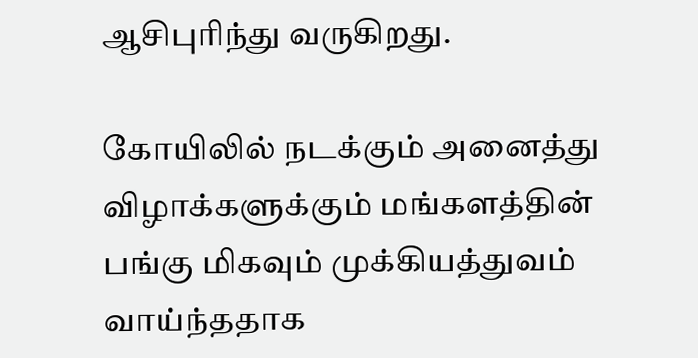ஆசிபுரிந்து வருகிறது.

கோயிலில் நடக்கும் அனைத்து விழாக்களுக்கும் மங்களத்தின் பங்கு மிகவும் முக்கியத்துவம் வாய்ந்ததாக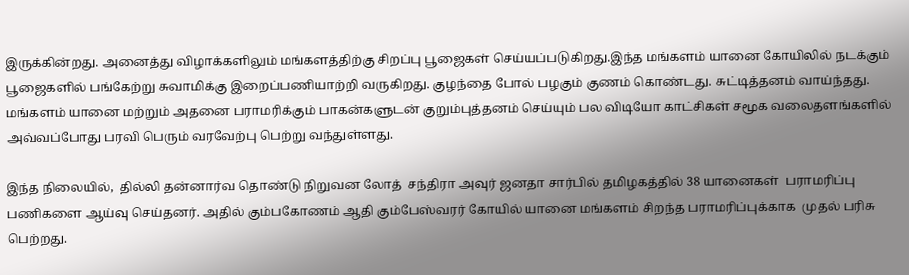இருக்கின்றது. அனைத்து விழாக்களிலும் மங்களத்திற்கு சிறப்பு பூஜைகள் செய்யப்படுகிறது.இந்த மங்களம் யானை கோயிலில் நடக்கும் பூஜைகளில் பங்கேற்று சுவாமிக்கு இறைப்பணியாற்றி வருகிறது. குழந்தை போல் பழகும் குணம் கொண்டது. சுட்டித்தனம் வாய்ந்தது. மங்களம் யானை மற்றும் அதனை பராமரிக்கும் பாகன்களுடன் குறும்புத்தனம் செய்யும் பல விடியோ காட்சிகள் சமூக வலைதளங்களில் அவ்வப்போது பரவி பெரும் வரவேற்பு பெற்று வந்துள்ளது.

இந்த நிலையில்,  தில்லி தன்னார்வ தொண்டு நிறுவன லோத்  சந்திரா அவுர் ஜனதா சார்பில் தமிழகத்தில் 38 யானைகள்  பராமரிப்பு பணிகளை ஆய்வு செய்தனர். அதில் கும்பகோணம் ஆதி கும்பேஸ்வரர் கோயில் யானை மங்களம் சிறந்த பராமரிப்புக்காக  முதல் பரிசு பெற்றது.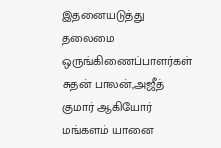இதனையடுத்து தலைமை ஒருங்கிணைப்பாளர்கள் சுதன் பாலன்,அஜீத் குமார் ஆகியோர்  மங்களம் யானை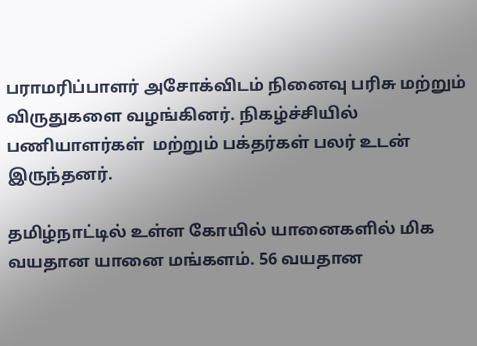பராமரிப்பாளர் அசோக்விடம் நினைவு பரிசு மற்றும் விருதுகளை வழங்கினர். நிகழ்ச்சியில் பணியாளர்கள்  மற்றும் பக்தர்கள் பலர் உடன் இருந்தனர்.

தமிழ்நாட்டில் உள்ள கோயில் யானைகளில் மிக வயதான யானை மங்களம். 56 வயதான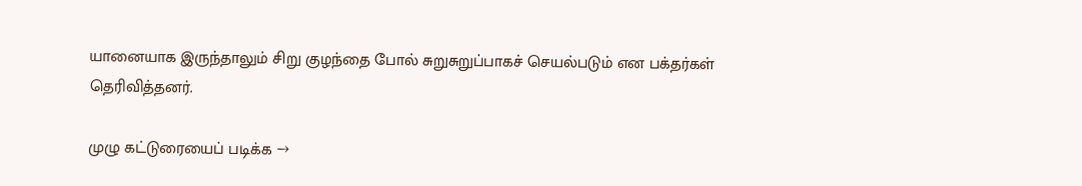யானையாக இருந்தாலும் சிறு குழந்தை போல் சுறுசுறுப்பாகச் செயல்படும் என பக்தர்கள் தெரிவித்தனர்.

முழு கட்டுரையைப் படிக்க →